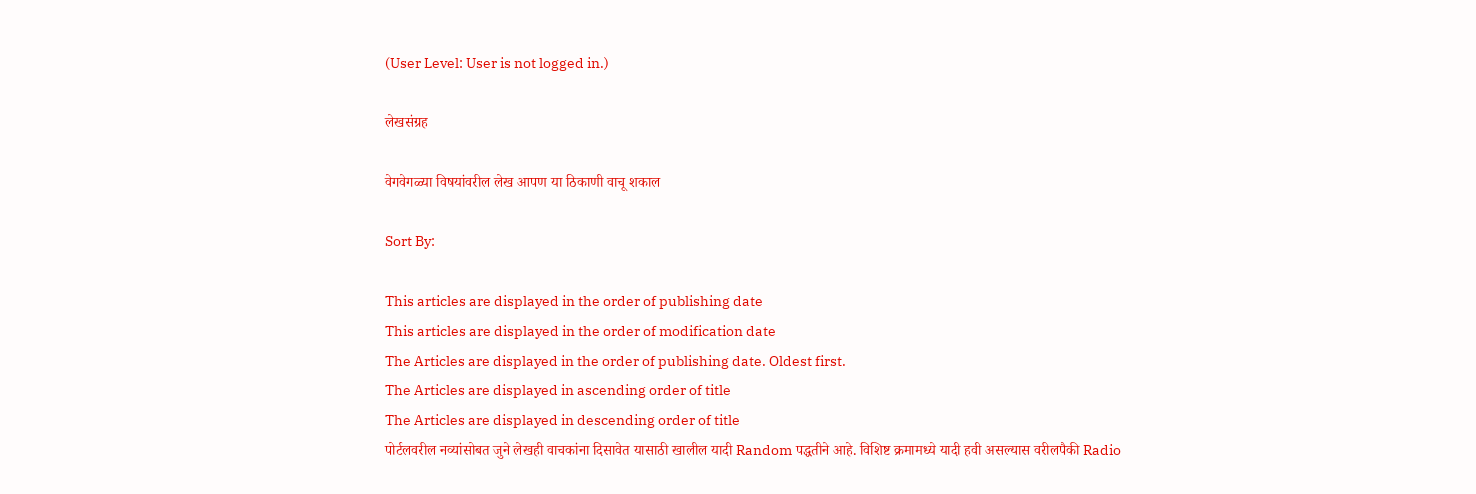(User Level: User is not logged in.)

लेखसंग्रह

वेगवेगळ्या विषयांवरील लेख आपण या ठिकाणी वाचू शकाल

Sort By:

This articles are displayed in the order of publishing date
This articles are displayed in the order of modification date
The Articles are displayed in the order of publishing date. Oldest first.
The Articles are displayed in ascending order of title
The Articles are displayed in descending order of title
पोर्टलवरील नव्यांसोबत जुने लेखही वाचकांना दिसावेत यासाठी खालील यादी Random पद्धतीने आहे. विशिष्ट क्रमामध्ये यादी हवी असल्यास वरीलपैकी Radio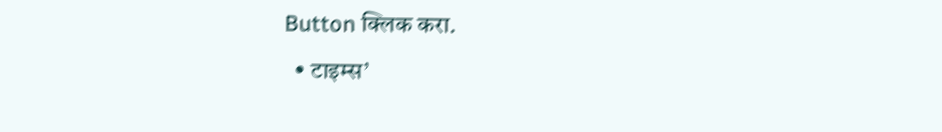Button क्लिक करा.
  • टाइम्स’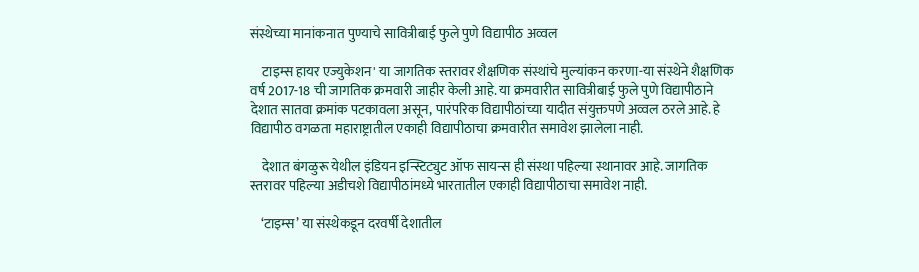संस्थेच्या मानांकनात पुण्याचे सावित्रीबाई फुले पुणे विद्यापीठ अव्वल

    टाइम्स हायर एज्युकेशन' या जागतिक स्तरावर शैक्षणिक संस्थांचे मुल्यांकन करणा-या संस्थेने शैक्षणिक वर्ष 2017-18 ची जागतिक क्रमवारी जाहीर केली आहे. या क्रमवारीत सावित्रीबाई फुले पुणे विद्यापीठाने देशात सातवा क्रमांक पटकावला असून, पारंपरिक विद्यापीठांच्या यादीत संयुक्तपणे अव्वल ठरले आहे. हे विद्यापीठ वगळता महाराष्ट्रातील एकाही विद्यापीठाचा क्रमवारीत समावेश झालेला नाही.

    देशात बंगळुरू येथील इंडियन इन्स्टिट्युट ऑफ सायन्स ही संस्था पहिल्या स्थानावर आहे. जागतिक स्तरावर पहिल्या अडीचशे विद्यापीठांमध्ये भारतातील एकाही विद्यापीठाचा समावेश नाही.

    ‘टाइम्स’ या संस्थेकडून दरवर्षी देशातील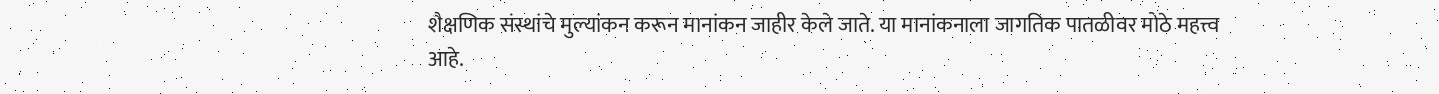शैक्षणिक संस्थांचे मुल्यांकन करून मानांकन जाहीर केले जाते. या मानांकनाला जागतिक पातळीवर मोठे महत्त्व आहे.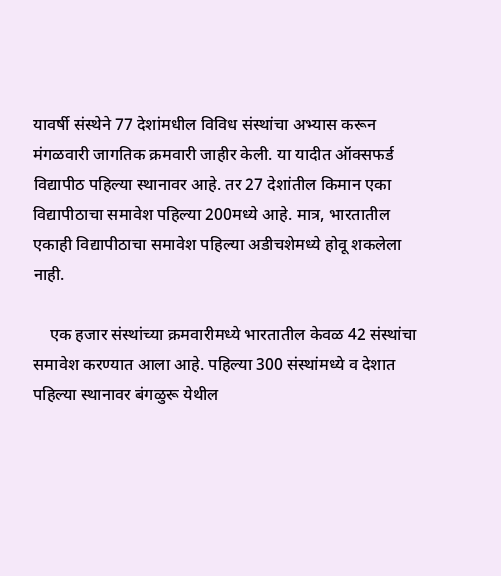यावर्षी संस्थेने 77 देशांमधील विविध संस्थांचा अभ्यास करून मंगळवारी जागतिक क्रमवारी जाहीर केली. या यादीत ऑक्सफर्ड विद्यापीठ पहिल्या स्थानावर आहे. तर 27 देशांतील किमान एका विद्यापीठाचा समावेश पहिल्या 200मध्ये आहे. मात्र, भारतातील एकाही विद्यापीठाचा समावेश पहिल्या अडीचशेमध्ये होवू शकलेला नाही.

    एक हजार संस्थांच्या क्रमवारीमध्ये भारतातील केवळ 42 संस्थांचा समावेश करण्यात आला आहे. पहिल्या 300 संस्थांमध्ये व देशात पहिल्या स्थानावर बंगळुरू येथील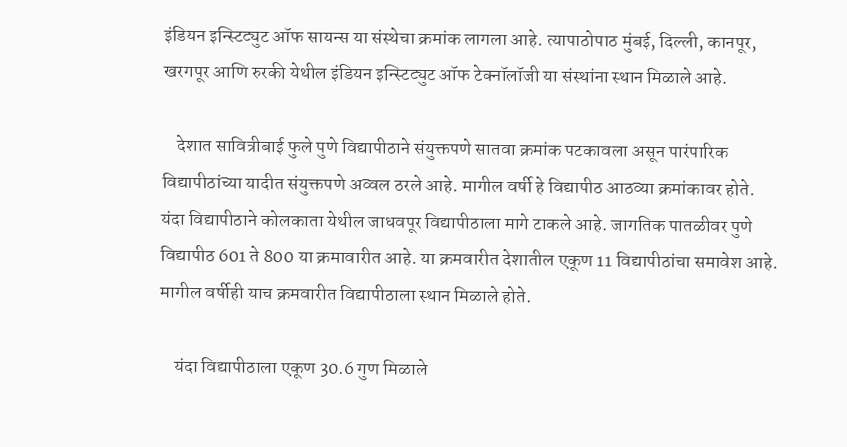इंडियन इन्स्टिट्युट ऑफ सायन्स या संस्थेचा क्रमांक लागला आहे. त्यापाठोपाठ मुंबई, दिल्ली, कानपूर, खरगपूर आणि रुरकी येथील इंडियन इन्स्टिट्युट ऑफ टेक्नॉलॉजी या संस्थांना स्थान मिळाले आहे.

    देशात सावित्रीबाई फुले पुणे विद्यापीठाने संयुक्तपणे सातवा क्रमांक पटकावला असून पारंपारिक विद्यापीठांच्या यादीत संयुक्तपणे अव्वल ठरले आहे. मागील वर्षी हे विद्यापीठ आठव्या क्रमांकावर होते. यंदा विद्यापीठाने कोलकाता येथील जाधवपूर विद्यापीठाला मागे टाकले आहे. जागतिक पातळीवर पुणे विद्यापीठ 601 ते 800 या क्रमावारीत आहे. या क्रमवारीत देशातील एकूण 11 विद्यापीठांचा समावेश आहे. मागील वर्षीही याच क्रमवारीत विद्यापीठाला स्थान मिळाले होते.

    यंदा विद्यापीठाला एकूण 30.6 गुण मिळाले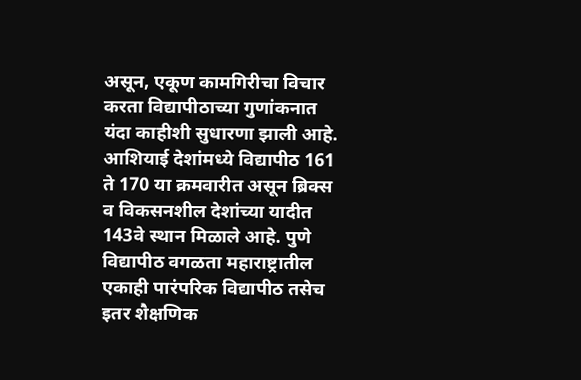असून, एकूण कामगिरीचा विचार करता विद्यापीठाच्या गुणांकनात यंदा काहीशी सुधारणा झाली आहे. आशियाई देशांमध्ये विद्यापीठ 161 ते 170 या क्रमवारीत असून ब्रिक्स व विकसनशील देशांच्या यादीत 143वे स्थान मिळाले आहे. पुणे विद्यापीठ वगळता महाराष्ट्रातील एकाही पारंपरिक विद्यापीठ तसेच इतर शैक्षणिक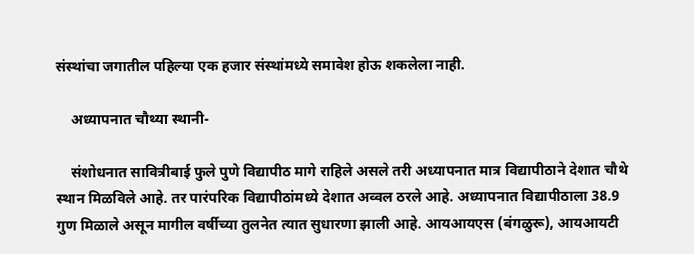संस्थांचा जगातील पहिल्या एक हजार संस्थांमध्ये समावेश होऊ शकलेला नाही.

    अध्यापनात चौथ्या स्थानी-

    संशोधनात सावित्रीबाई फुले पुणे विद्यापीठ मागे राहिले असले तरी अध्यापनात मात्र विद्यापीठाने देशात चौथे स्थान मिळविले आहे. तर पारंपरिक विद्यापीठांमध्ये देशात अव्वल ठरले आहे. अध्यापनात विद्यापीठाला 38.9 गुण मिळाले असून मागील वर्षीच्या तुलनेत त्यात सुधारणा झाली आहे. आयआयएस (बंगळुरू), आयआयटी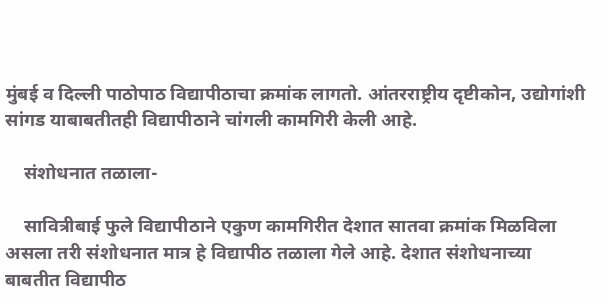मुंबई व दिल्ली पाठोपाठ विद्यापीठाचा क्रमांक लागतो. आंतरराष्ट्रीय दृष्टीकोन, उद्योगांशी सांगड याबाबतीतही विद्यापीठाने चांगली कामगिरी केली आहे.

    संशोधनात तळाला-

    सावित्रीबाई फुले विद्यापीठाने एकुण कामगिरीत देशात सातवा क्रमांक मिळविला असला तरी संशोधनात मात्र हे विद्यापीठ तळाला गेले आहे. देशात संशोधनाच्या बाबतीत विद्यापीठ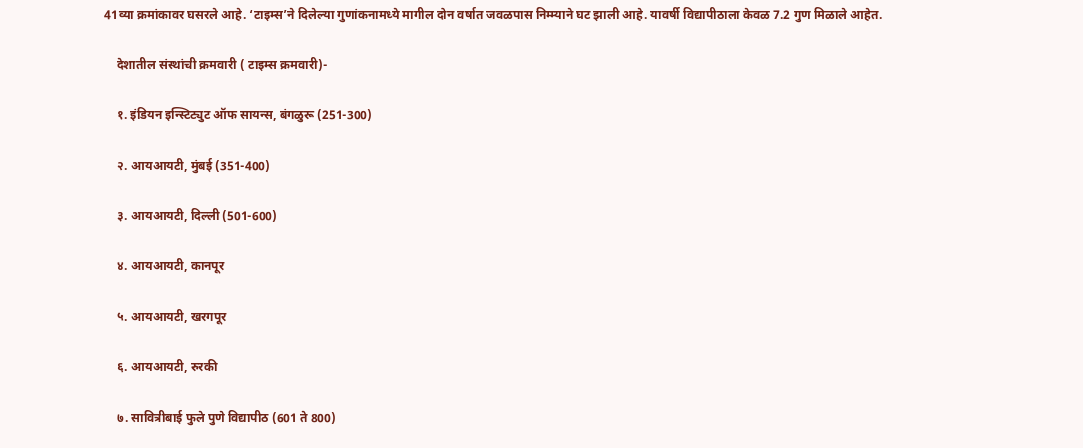41व्या क्रमांकावर घसरले आहे. ‘टाइम्स’ने दिलेल्या गुणांकनामध्ये मागील दोन वर्षात जवळपास निम्म्याने घट झाली आहे. यावर्षी विद्यापीठाला केवळ 7.2 गुण मिळाले आहेत.

    देशातील संस्थांची क्रमवारी ( टाइम्स क्रमवारी)-

    १. इंडियन इन्स्टिट्युट ऑफ सायन्स, बंगळुरू (251-300)

    २. आयआयटी, मुंबई (351-400)

    ३. आयआयटी, दिल्ली (501-600)

    ४. आयआयटी, कानपूर

    ५. आयआयटी, खरगपूर

    ६. आयआयटी, रुरकी

    ७. सावित्रीबाई फुले पुणे विद्यापीठ (601 ते 800)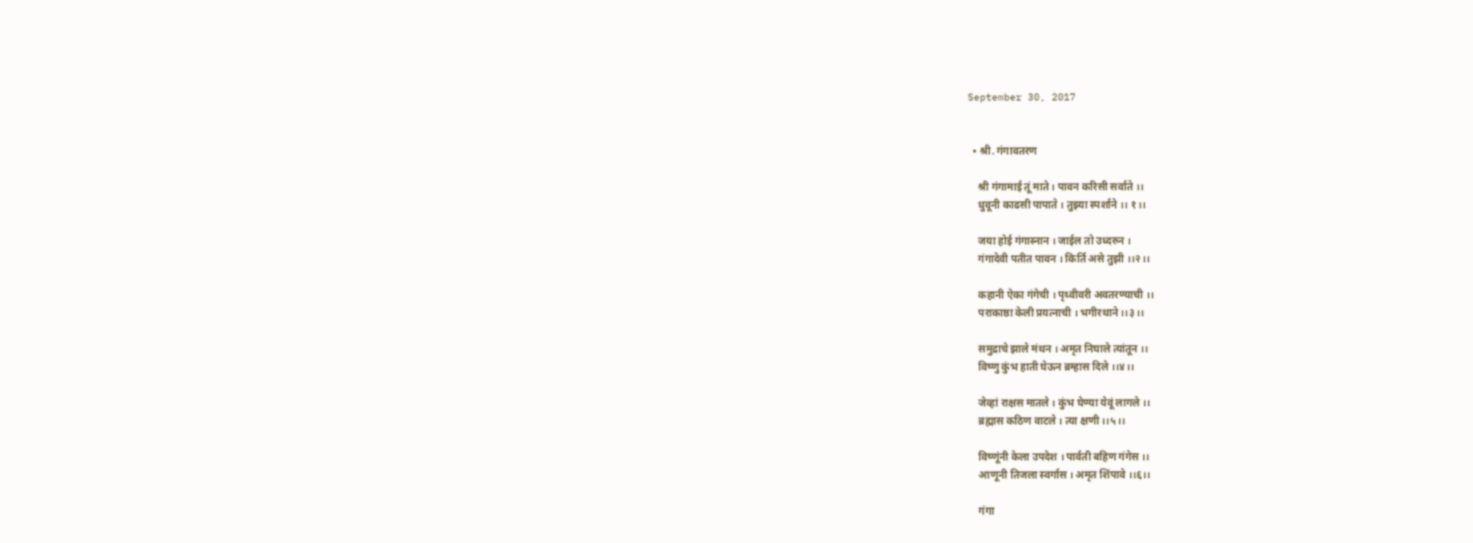September 30, 2017


  • श्री. गंगावतरण

    श्री गंगामाई तूं माते । पावन करिसी सर्वाते ।।
    धुवूनी काढसी पापाते । तुझ्या स्पर्शाने ।। १।।

    जया होई गंगास्नान । जाईल तो उध्दरुन ।
    गंगादेवी पतीत पावन । किर्ति असे तुझी ।।२।।

    कहानी ऐका गंगेची । पृथ्वीवरी अवतरण्याची ।।
    पराकाष्ठा केली प्रयत्नाची । भगीरथाने ।।३।।

    समुद्राचे झाले मंथन । अमृत निघाले त्यांतून ।।
    विष्णु कुंभ हाती घेऊन ब्रम्हास दिले ।।४।।

    जेव्हां राक्षस मातले । कुंभ घेण्या येवूं लागले ।।
    ब्रह्मास कठिण वाटले । त्या क्षणी ।।५।।

    विष्णूंनी केला उपदेश । पार्वती बहिण गंगेस ।।
    आणूनी तिजला स्वर्गास । अमृत शिंपावे ।।६।।

    गंगा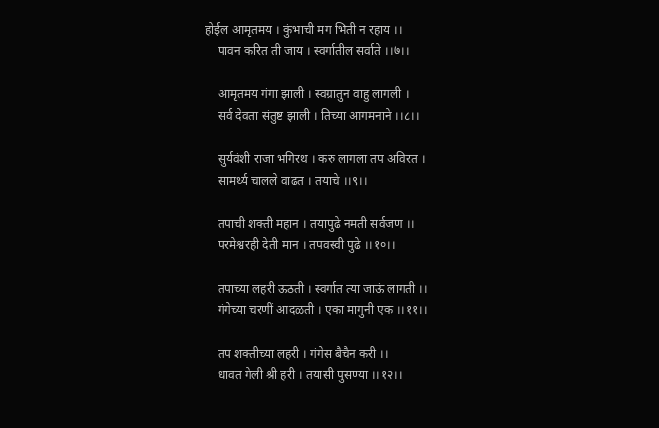होईल आमृतमय । कुंभाची मग भिती न रहाय ।।
    पावन करित ती जाय । स्वर्गातील सर्वाते ।।७।।

    आमृतमय गंगा झाली । स्वग्रातुन वाहु लागली ।
    सर्व देवता संतुष्ट झाली । तिच्या आगमनाने ।।८।।

    सुर्यवंशी राजा भगिरथ । करु लागला तप अविरत ।
    सामर्थ्य चालले वाढत । तयाचे ।।९।।

    तपाची शक्ती महान । तयापुढे नमती सर्वजण ।।
    परमेश्वरही देती मान । तपवस्वी पुढे ।।१०।।

    तपाच्या लहरी ऊठती । स्वर्गात त्या जाऊं लागती ।।
    गंगेच्या चरणीं आदळती । एका मागुनी एक ।।११।।

    तप शक्तीच्या लहरी । गंगेस बैचैन करी ।।
    धावत गेली श्री हरी । तयासी पुसण्या ।।१२।।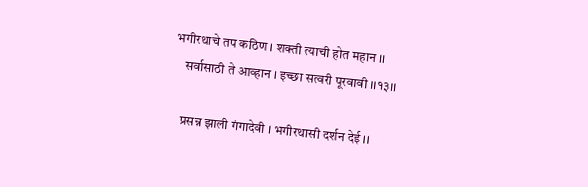भगीरथाचे तप कठिण । शक्ती त्याची होत महान ।।
    सर्वासाठी ते आव्हान । इच्छा सत्वरी पूरवावी ।।१३।।

    प्रसन्न झाली गंगादेवी । भगीरथासी दर्शन देई ।।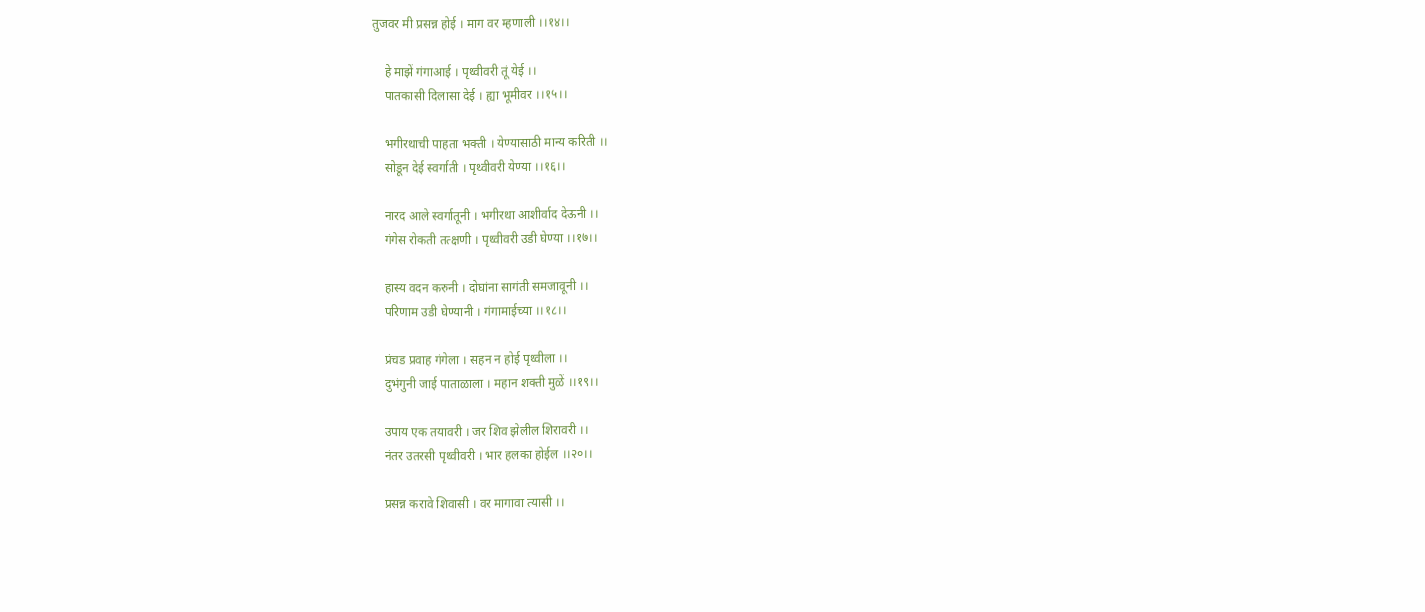तुजवर मी प्रसन्न होई । माग वर म्हणाली ।।१४।।

    हे माझें गंगाआई । पृथ्वीवरी तूं येई ।।
    पातकासी दिलासा देई । ह्या भूमीवर ।।१५।।

    भगीरथाची पाहता भक्ती । येण्यासाठी मान्य करिती ।।
    सोडून देई स्वर्गाती । पृथ्वीवरी येण्या ।।१६।।

    नारद आले स्वर्गातूनी । भगीरथा आशीर्वाद देऊनी ।।
    गंगेस रोकती तत्क्षणी । पृथ्वीवरी उडी घेण्या ।।१७।।

    हास्य वदन करुनी । दोघांना सागंती समजावूनी ।।
    परिणाम उडी घेण्यानी । गंगामाईच्या ।।१८।।

    प्रंचड प्रवाह गंगेला । सहन न होई पृथ्वीला ।।
    दुभंगुनी जाई पाताळाला । महान शक्ती मुळें ।।१९।।

    उपाय एक तयावरी । जर शिव झेलील शिरावरी ।।
    नंतर उतरसी पृथ्वीवरी । भार हलका होईल ।।२०।।

    प्रसन्न करावे शिवासी । वर मागावा त्यासी ।।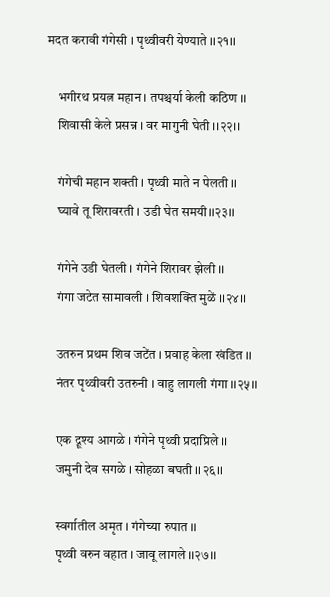मदत करावी गंगेसी । पृथ्वीवरी येण्याते ।।२१।।

    भगीरथ प्रयत्न महान । तपश्चर्या केली कठिण ।।
    शिवासी केले प्रसन्न । वर मागुनी घेती ।।२२।।

    गंगेची महान शक्ती । पृथ्वी माते न पेलती ।।
    घ्यावे तू शिरावरती । उडी घेत समयी।।२३।।

    गंगेने उडी घेतली । गंगेने शिरावर झेली ।।
    गंगा जटेत सामावली । शिवशक्ति मुळें ।।२४।।

    उतरुन प्रथम शिव जटेंत । प्रवाह केला खंडित ।।
    नंतर पृथ्वीवरी उतरुनी । वाहु लागली गंगा ।।२५।।

    एक द्रूश्य आगळे । गंगेने पृथ्वी प्रदाप्रिले ।।
    जमुनी देव सगळे । सोहळा बघती ।।२६।।

    स्वर्गातील अमृत । गंगेच्या रुपात ।।
    पृथ्वी वरुन वहात । जावू लागले ।।२७।।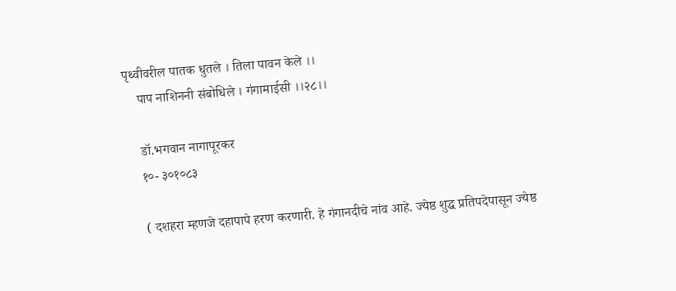पृथ्वीवरील पातक धुतले । तिला पावन केले ।।
    पाप नाशिननी संबोधिले । गंगामाईसी ।।२८।।

    डॉ.भगवान नागापूरकर
    १०- ३०१०८३

    ( दशहरा म्हणजे दहापापे हरण करणारी. हे गंगानदीचे नांव आहे. ज्येष्ठ शुद्ध प्रतिपदेपासून ज्येष्ठ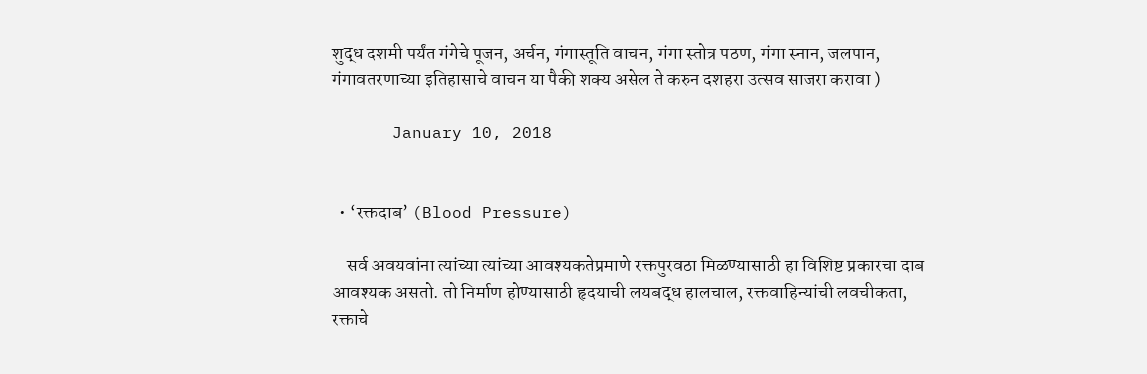शुद्ध दशमी पर्यंत गंगेचे पूजन, अर्चन, गंगास्तूति वाचन, गंगा स्तोत्र पठण, गंगा स्नान, जलपान, गंगावतरणाच्या इतिहासाचे वाचन या पैकी शक्य असेल ते करुन दशहरा उत्सव साजरा करावा )

      January 10, 2018


  • ‘रक्तदाब’ (Blood Pressure)

    सर्व अवयवांना त्यांच्या त्यांच्या आवश्यकतेप्रमाणे रक्तपुरवठा मिळण्यासाठी हा विशिष्ट प्रकारचा दाब आवश्यक असतो. तो निर्माण होण्यासाठी हृदयाची लयबद्ध हालचाल, रक्तवाहिन्यांची लवचीकता, रक्ताचे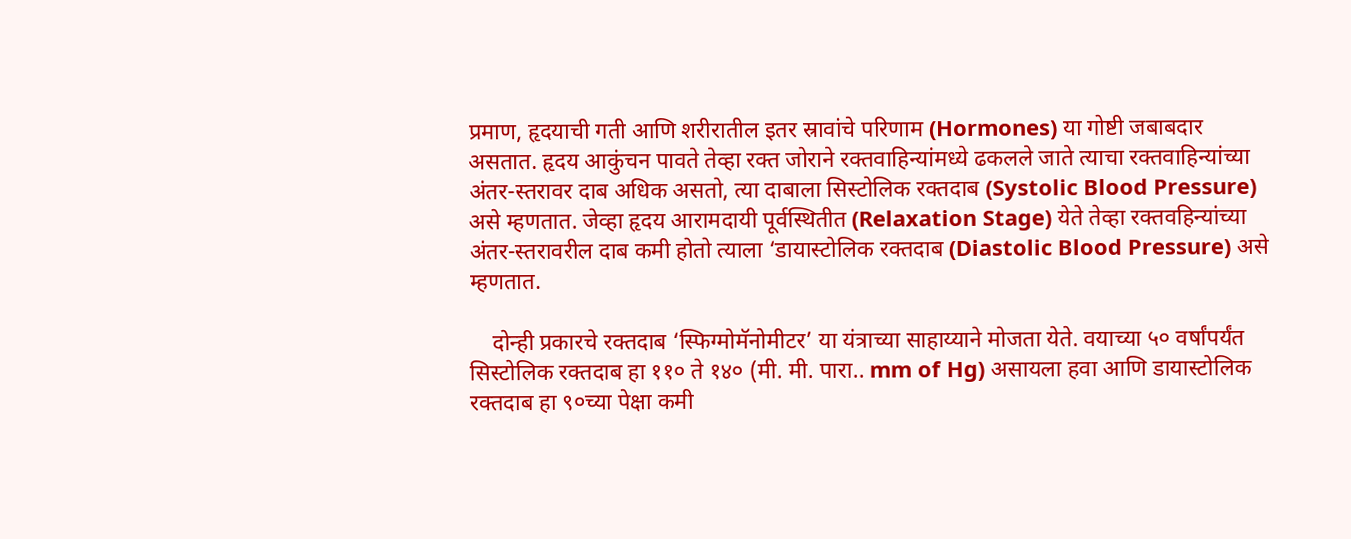प्रमाण, हृदयाची गती आणि शरीरातील इतर स्रावांचे परिणाम (Hormones) या गोष्टी जबाबदार असतात. हृदय आकुंचन पावते तेव्हा रक्त जोराने रक्तवाहिन्यांमध्ये ढकलले जाते त्याचा रक्तवाहिन्यांच्या अंतर-स्तरावर दाब अधिक असतो, त्या दाबाला सिस्टोलिक रक्तदाब (Systolic Blood Pressure) असे म्हणतात. जेव्हा हृदय आरामदायी पूर्वस्थितीत (Relaxation Stage) येते तेव्हा रक्तवहिन्यांच्या अंतर-स्तरावरील दाब कमी होतो त्याला ‘डायास्टोलिक रक्तदाब (Diastolic Blood Pressure) असे म्हणतात.

    दोन्ही प्रकारचे रक्तदाब ‘स्फिग्मोमॅनोमीटर’ या यंत्राच्या साहाय्याने मोजता येते. वयाच्या ५० वर्षांपर्यंत सिस्टोलिक रक्तदाब हा ११० ते १४० (मी. मी. पारा.. mm of Hg) असायला हवा आणि डायास्टोलिक रक्तदाब हा ९०च्या पेक्षा कमी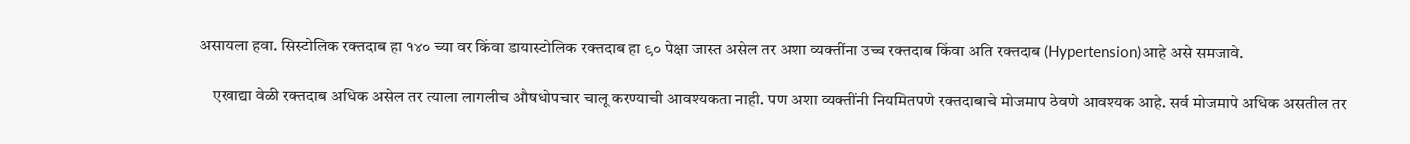असायला हवा. सिस्टोलिक रक्तदाब हा १४० च्या वर किंवा डायास्टोलिक रक्तदाब हा ९० पेक्षा जास्त असेल तर अशा व्यक्तींना उच्च रक्तदाब किंवा अति रक्तदाब (Hypertension)आहे असे समजावे.

    एखाद्या वेळी रक्तदाब अधिक असेल तर त्याला लागलीच औषधोपचार चालू करण्याची आवश्यकता नाही. पण अशा व्यक्तींनी नियमितपणे रक्तदाबाचे मोजमाप ठेवणे आवश्यक आहे. सर्व मोजमापे अधिक असतील तर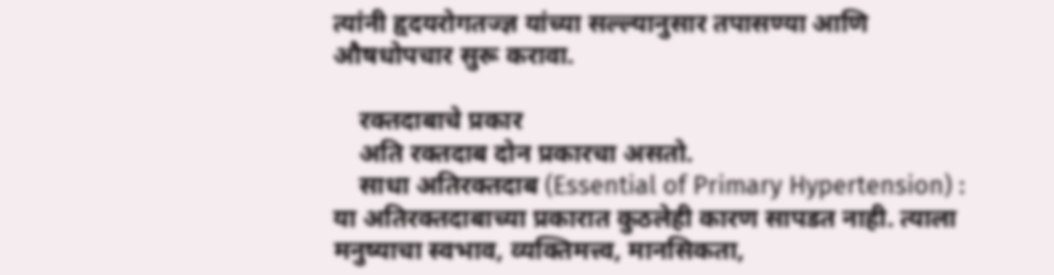त्यांनी हृदयरोगतज्ज्ञ यांच्या सल्ल्यानुसार तपासण्या आणि औषधोपचार सुरू करावा.

    रक्तदाबाचे प्रकार
    अति रक्तदाब दोन प्रकारचा असतो.
    साधा अतिरक्तदाब (Essential of Primary Hypertension) : या अतिरक्तदाबाच्या प्रकारात कुठलेही कारण सापडत नाही. त्याला मनुष्याचा स्वभाव, व्यक्तिमत्त्व, मानसिकता,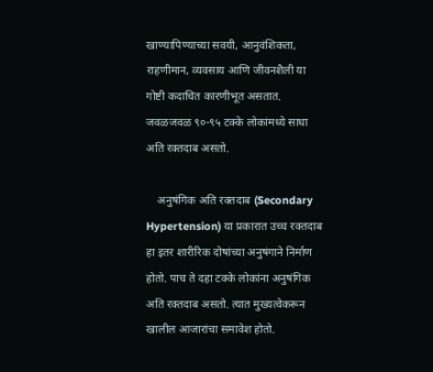खाण्यापिण्याच्या सवयी, आनुवंशिकता, राहणीमान, व्यवसाय आणि जीवनशैली या गोष्टी कदाचित कारणीभूत असतात. जवळजवळ ९०-९५ टक्के लोकांमध्ये साधा अति रक्तदाब असतो.

    अनुषंगिक अति रक्तदाब (Secondary Hypertension) या प्रकारात उच्च रक्तदाब हा इतर शारीरिक दोषांच्या अनुषंगाने निर्माण होतो. पाच ते दहा टक्के लोकांना अनुषंगिक अति रक्तदाब असतो. त्यात मुख्यत्वेकरून खालील आजारांचा समावेश होतो.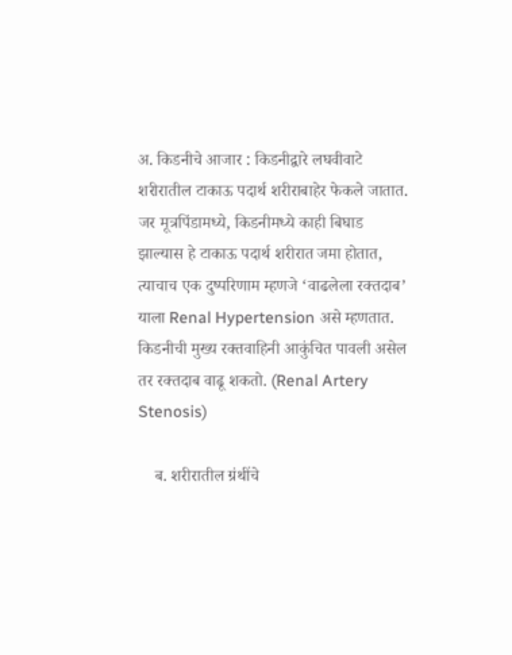अ. किडनीचे आजार : किडनीद्वारे लघवीवाटे शरीरातील टाकाऊ पदार्थ शरीराबाहेर फेकले जातात. जर मूत्रपिंडामध्ये, किडनीमध्ये काही बिघाड झाल्यास हे टाकाऊ पदार्थ शरीरात जमा होतात, त्याचाच एक दुष्परिणाम म्हणजे ‘वाढलेला रक्तदाब’ याला Renal Hypertension असे म्हणतात. किडनीची मुख्य रक्तवाहिनी आकुंचित पावली असेल तर रक्तदाब वाढू शकतो. (Renal Artery Stenosis)

    ब. शरीरातील ग्रंथींचे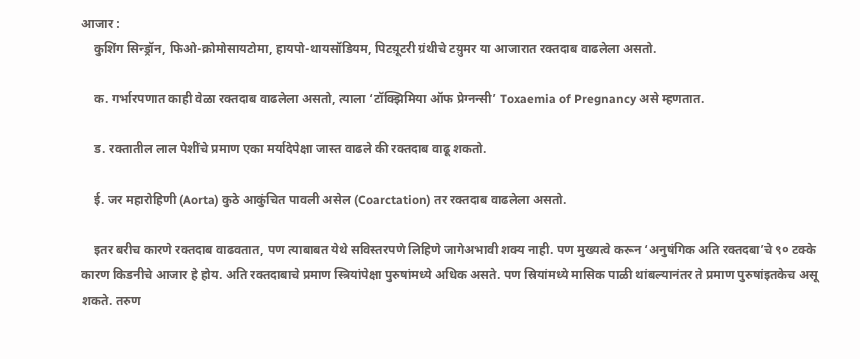आजार :
    कुशिंग सिन्ड्रॉन, फिओ-क्रोमोसायटोमा, हायपो-थायसॉडियम, पिटय़ूटरी ग्रंथीचे टय़ुमर या आजारात रक्तदाब वाढलेला असतो.

    क. गर्भारपणात काही वेळा रक्तदाब वाढलेला असतो, त्याला ‘टॉक्झिमिया ऑफ प्रेग्नन्सी’ Toxaemia of Pregnancy असे म्हणतात.

    ड. रक्तातील लाल पेशींचे प्रमाण एका मर्यादेपेक्षा जास्त वाढले की रक्तदाब वाढू शकतो.

    ई. जर महारोहिणी (Aorta) कुठे आकुंचित पावली असेल (Coarctation) तर रक्तदाब वाढलेला असतो.

    इतर बरीच कारणे रक्तदाब वाढवतात, पण त्याबाबत येथे सविस्तरपणे लिहिणे जागेअभावी शक्य नाही. पण मुख्यत्वे करून ‘अनुषंगिक अति रक्तदबा’चे ९० टक्के कारण किडनीचे आजार हे होय. अति रक्तदाबाचे प्रमाण स्त्रियांपेक्षा पुरुषांमध्ये अधिक असते. पण स्रियांमध्ये मासिक पाळी थांबल्यानंतर ते प्रमाण पुरुषांइतकेच असू शकते. तरुण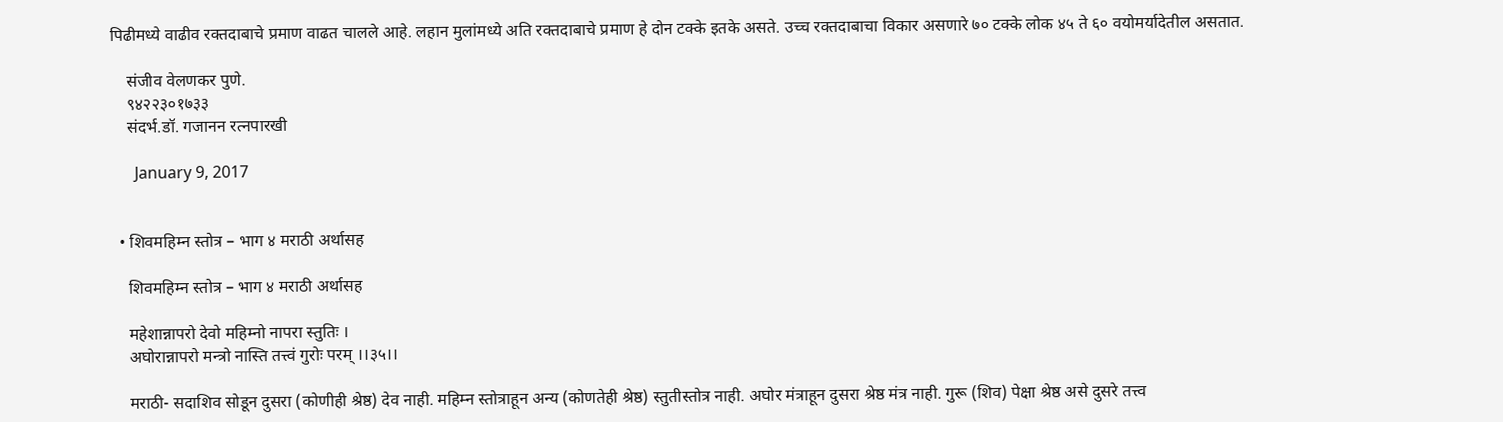पिढीमध्ये वाढीव रक्तदाबाचे प्रमाण वाढत चालले आहे. लहान मुलांमध्ये अति रक्तदाबाचे प्रमाण हे दोन टक्के इतके असते. उच्च रक्तदाबाचा विकार असणारे ७० टक्के लोक ४५ ते ६० वयोमर्यादेतील असतात.

    संजीव वेलणकर पुणे.
    ९४२२३०१७३३
    संदर्भ.डॉ. गजानन रत्नपारखी

      January 9, 2017


  • शिवमहिम्न स्तोत्र – भाग ४ मराठी अर्थासह

    शिवमहिम्न स्तोत्र – भाग ४ मराठी अर्थासह

    महेशान्नापरो देवो महिम्नो नापरा स्तुतिः ।
    अघोरान्नापरो मन्त्रो नास्ति तत्त्वं गुरोः परम् ।।३५।।

    मराठी- सदाशिव सोडून दुसरा (कोणीही श्रेष्ठ) देव नाही. महिम्न स्तोत्राहून अन्य (कोणतेही श्रेष्ठ) स्तुतीस्तोत्र नाही. अघोर मंत्राहून दुसरा श्रेष्ठ मंत्र नाही. गुरू (शिव) पेक्षा श्रेष्ठ असे दुसरे तत्त्व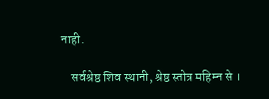नाही.

    सर्वश्रेष्ठ शिव स्थानी, श्रेष्ठ स्तोत्र महिम्न से ।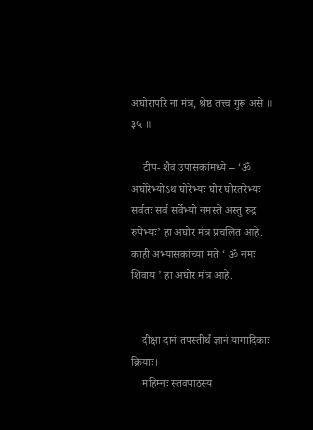अघोरापरि ना मंत्र, श्रेष्ठ तत्त्व गुरू असे ॥ ३५ ॥

    टीप- शैव उपासकांमध्ये – ‘ॐ अघोरेभ्योऽथ घोरेभ्यः घोर घोरतरेभ्यः सर्वतः सर्व सर्वेभ्यो नमस्ते अस्तु रुद्र रुपेभ्यः’ हा अघोर मंत्र प्रचलित आहे. काही अभ्यासकांच्या मते ‘ ॐ नमः शिवाय ’ हा अघोर मंत्र आहे.


    दीक्षा दानं तपस्तीर्थं ज्ञानं यागादिकाः क्रियाः।
    महिम्नः स्तवपाठस्य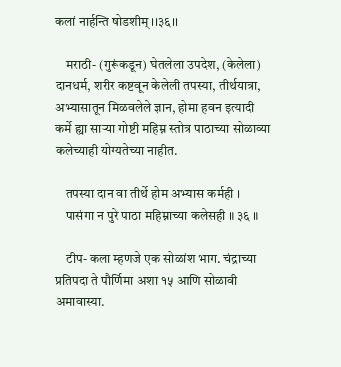कलां नार्हन्ति षोडशीम् ।।३६।।

    मराठी- (गुरूंकडून) घेतलेला उपदेश, (केलेला) दानधर्म, शरीर कष्टवून केलेली तपस्या, तीर्थयात्रा, अभ्यासातून मिळवलेले ज्ञान, होमा हवन इत्यादी कर्मे ह्या सार्‍या गोष्टी महिम्न स्तोत्र पाठाच्या सोळाव्या कलेच्याही योग्यतेच्या नाहीत.

    तपस्या दान वा तीर्थे होम अभ्यास कर्मही ।
    पासंगा न पुरे पाठा महिम्नाच्या कलेसही ॥ ३६ ॥

    टीप- कला म्हणजे एक सोळांश भाग. चंद्राच्या प्रतिपदा ते पौर्णिमा अशा १५ आणि सोळावी अमावास्या.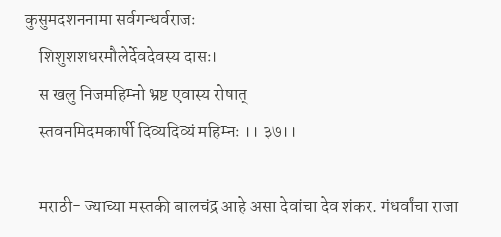कुसुमदशननामा सर्वगन्धर्वराजः
    शिशुशशधरमौलेर्देवदेवस्य दासः।
    स खलु निजमहिम्नो भ्रष्ट एवास्य रोषात्
    स्तवनमिदमकार्षी दिव्यदिव्यं महिम्नः ।। ३७।।

    मराठी- ज्याच्या मस्तकी बालचंद्र आहे असा देवांचा देव शंकर. गंधर्वांचा राजा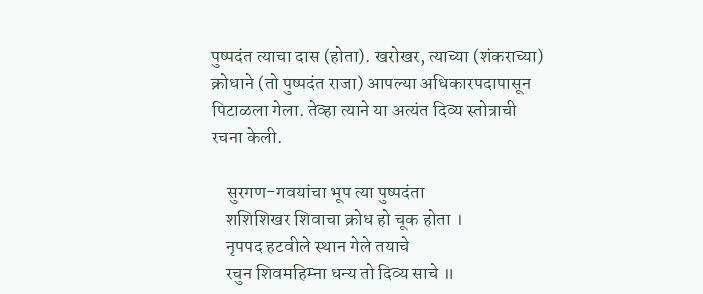पुष्पदंत त्याचा दास (होता). खरोखर, त्याच्या (शंकराच्या) क्रोधाने (तो पुष्पदंत राजा) आपल्या अधिकारपदापासून पिटाळला गेला. तेव्हा त्याने या अत्यंत दिव्य स्तोत्राची रचना केली.

    सुरगण-गवयांचा भूप त्या पुष्पदंता
    शशिशिखर शिवाचा क्रोध हो चूक होता ।
    नृपपद हटवीले स्थान गेले तयाचे
    रचुन शिवमहिम्ना धन्य तो दिव्य साचे ॥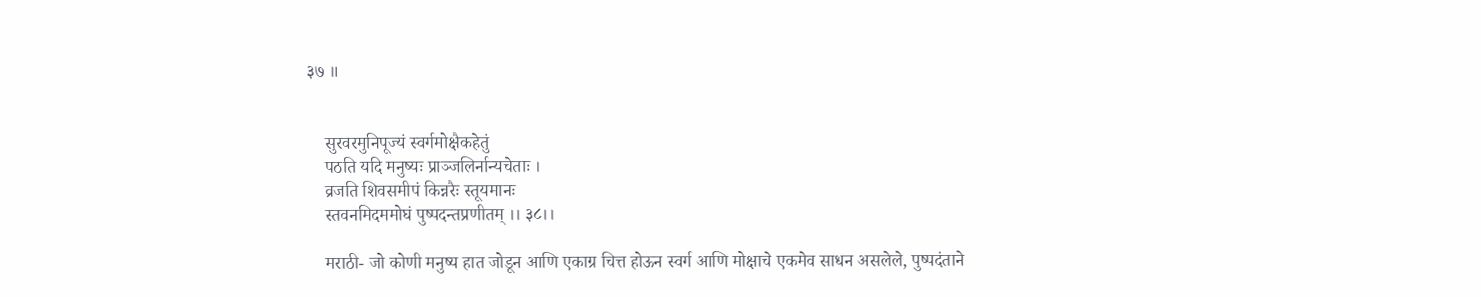३७ ॥


    सुरवरमुनिपूज्यं स्वर्गमोक्षैकहेतुं
    पठति यदि मनुष्यः प्राञ्जलिर्नान्यचेताः ।
    व्रजति शिवसमीपं किन्नरैः स्तूयमानः
    स्तवनमिदममोघं पुष्पदन्तप्रणीतम् ।। ३८।।

    मराठी- जो कोणी मनुष्य हात जोडून आणि एकाग्र चित्त होऊन स्वर्ग आणि मोक्षाचे एकमेव साधन असलेले, पुष्पदंताने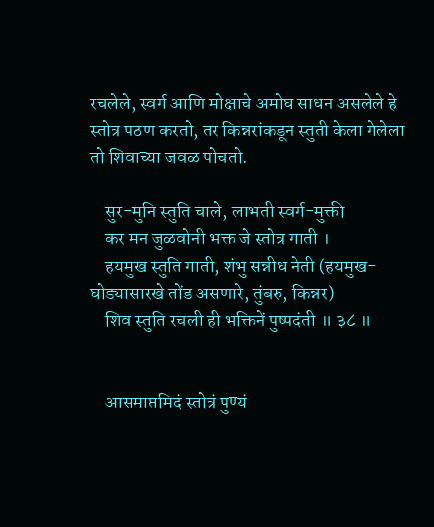रचलेले, स्वर्ग आणि मोक्षाचे अमोघ साधन असलेले हे स्तोत्र पठण करतो, तर किन्नरांकडून स्तुती केला गेलेला तो शिवाच्या जवळ पोचतो.

    सुर-मुनि स्तुति चाले, लाभती स्वर्ग-मुक्ती
    कर मन जुळवोनी भक्त जे स्तोत्र गाती ।
    हयमुख स्तुति गाती, शंभु सन्नीध नेती (हयमुख- घोड्यासारखे तोंड असणारे, तुंबरु, किन्नर)
    शिव स्तुति रचली ही भक्तिनें पुष्पदंती ॥ ३८ ॥


    आसमाप्तमिदं स्तोत्रं पुण्यं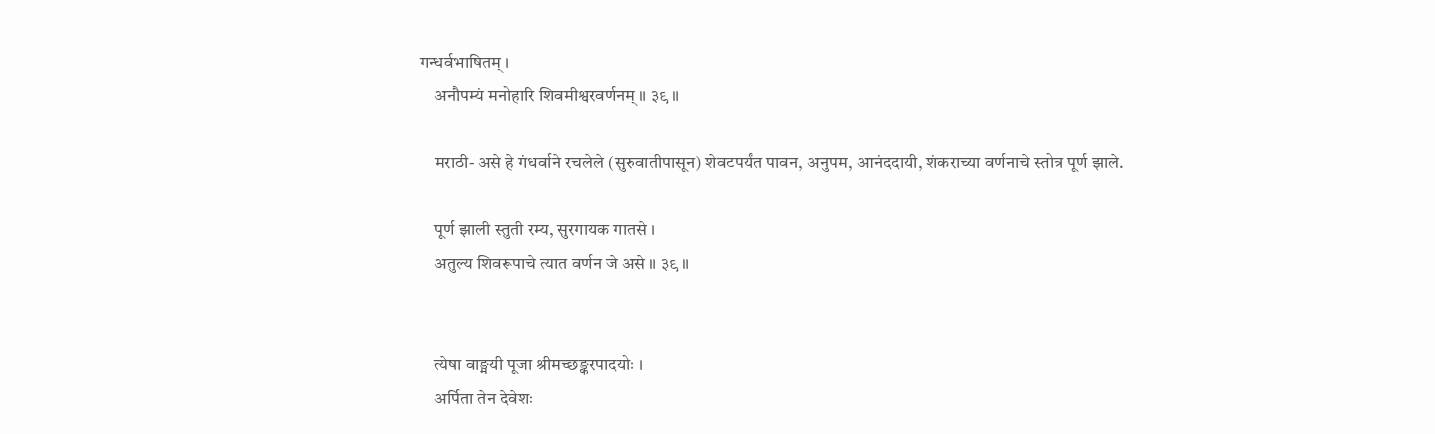गन्धर्वभाषितम् ।
    अनौपम्यं मनोहारि शिवमीश्वरवर्णनम् ॥ ३९ ॥

    मराठी- असे हे गंधर्वाने रचलेले (सुरुवातीपासून) शेवटपर्यंत पावन, अनुपम, आनंददायी, शंकराच्या वर्णनाचे स्तोत्र पूर्ण झाले.

    पूर्ण झाली स्तुती रम्य, सुरगायक गातसे ।
    अतुल्य शिवरूपाचे त्यात वर्णन जे असे ॥ ३९ ॥


    त्येषा वाङ्मयी पूजा श्रीमच्छङ्करपादयोः ।
    अर्पिता तेन देवेशः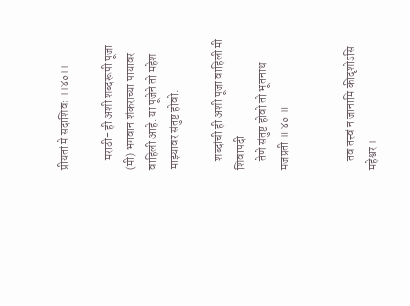प्रीयतां मे सदाशिवः ।।४०।।

    मराठी- ही अशी शब्दरूपी पूजा (मी) भगवान शंकराच्या पायावर वाहिली आहे. या पूजेने तो महेश माझ्यावर संतुष्ट होवो.

    शब्दांची ही अशी पूजा वाहिली मी शिवापदी
    तेणे संतुष्ट होवो तो भूतनाथ मजप्रती ॥ ४० ॥


    तव तत्त्वं न जानामि कीदृशोऽसि महेश्वर ।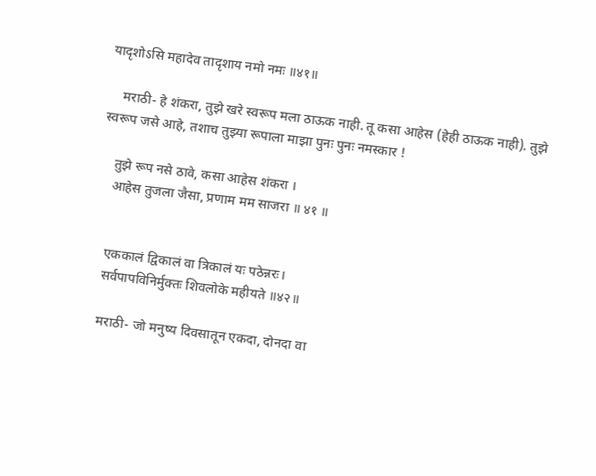यादृशोऽसि महादेव तादृशाय नमो नमः ॥४१॥

    मराठी- हे शंकरा, तुझे खरे स्वरूप मला ठाऊक नाही. तू कसा आहेस (हेही ठाऊक नाही). तुझे स्वरूप जसे आहे, तशाच तुझ्या रूपाला माझा पुनः पुनः नमस्कार !

    तुझे रूप नसे ठावे, कसा आहेस शंकरा ।
    आहेस तुजला जैसा, प्रणाम मम साजरा ॥ ४१ ॥


    एककालं द्विकालं वा त्रिकालं यः पठेन्नरः।
    सर्वपापविनिर्मुक्तः शिवलोके महीयते ॥४२॥

    मराठी- जो मनुष्य दिवसातून एकदा, दोनदा वा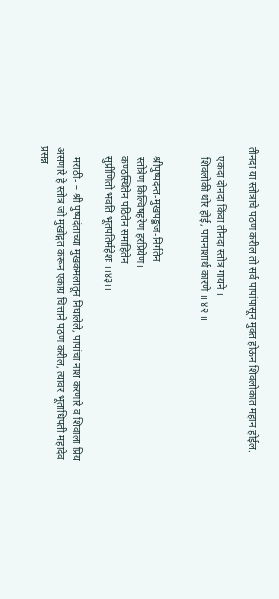तीनदा या स्तोत्राचे पठण करील तो सर्व पापांपासून मुक्त होऊन शिवलोकात महान होईल.

    एकदा दोनदा किंवा तीनदा स्तोत्र गायने ।
    शिवलोकी थोर होई, पापनाशार्थ कारणे ॥ ४२ ॥


    श्रीपुष्पदन्त-मुखपङ्कज-निर्गतेन
    स्तोत्रेण किल्विषहरेण हरप्रियेण।
    कण्ठस्थितेन पठितेन समाहितेन
    सुप्रीणितो भवति भूतपतिर्महेशः ।।४३।।

    मराठी- – श्री पुष्पदंताच्या मुखकमलातून निघालेले, पापांचा नाश करणारे व शिवाला प्रिय असणारे हे स्तोत्र जो मुखोद्गत करून एकाग्र चित्ताने पठण करील, त्यावर भूताधिपती महादेव प्रसन्न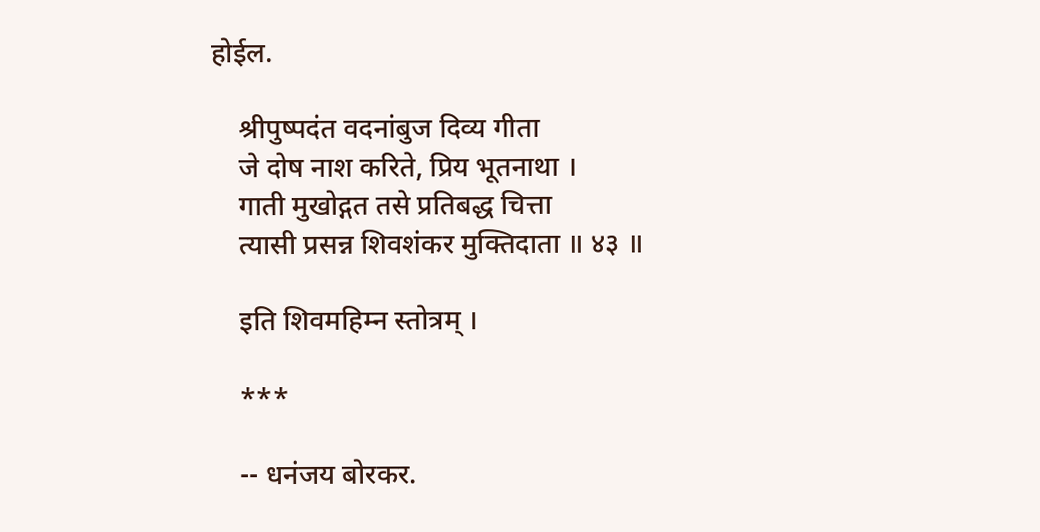होईल.

    श्रीपुष्पदंत वदनांबुज दिव्य गीता
    जे दोष नाश करिते, प्रिय भूतनाथा ।
    गाती मुखोद्गत तसे प्रतिबद्ध चित्ता
    त्यासी प्रसन्न शिवशंकर मुक्तिदाता ॥ ४३ ॥

    इति शिवमहिम्न स्तोत्रम् ।

    ***

    -- धनंजय बोरकर.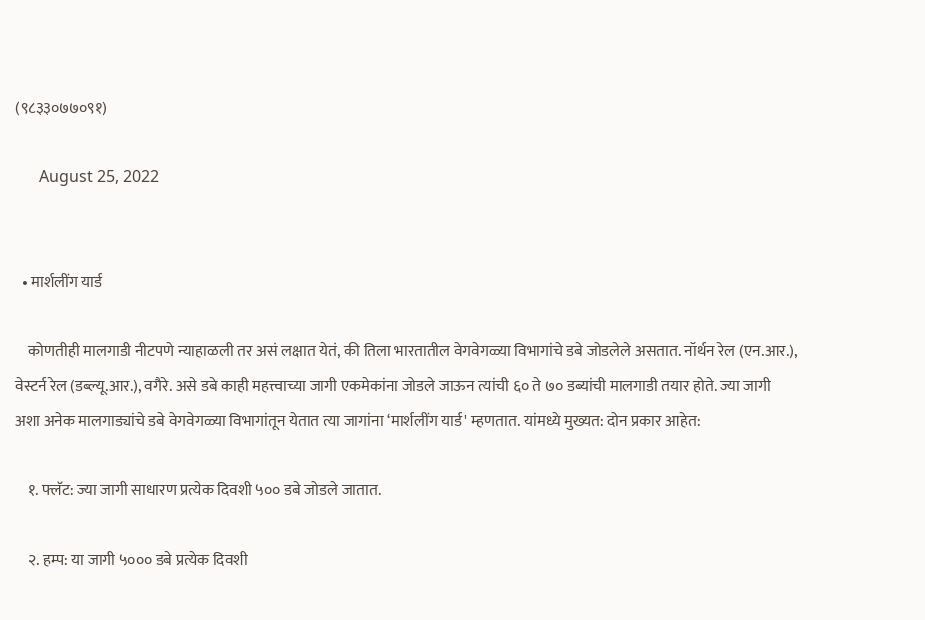(९८३३०७७०९१)

      August 25, 2022


  • मार्शलींग यार्ड

    कोणतीही मालगाडी नीटपणे न्याहाळली तर असं लक्षात येतं, की तिला भारतातील वेगवेगळ्या विभागांचे डबे जोडलेले असतात. नॉर्थन रेल (एन.आर.), वेस्टर्न रेल (डब्ल्यू.आर.), वगैरे. असे डबे काही महत्त्वाच्या जागी एकमेकांना जोडले जाऊन त्यांची ६० ते ७० डब्यांची मालगाडी तयार होते. ज्या जागी अशा अनेक मालगाड्यांचे डबे वेगवेगळ्या विभागांतून येतात त्या जागांना ‘मार्शलींग यार्ड' म्हणतात. यांमध्ये मुख्यत: दोन प्रकार आहेत:

    १. फ्लॅट: ज्या जागी साधारण प्रत्येक दिवशी ५०० डबे जोडले जातात.

    २. हम्प: या जागी ५००० डबे प्रत्येक दिवशी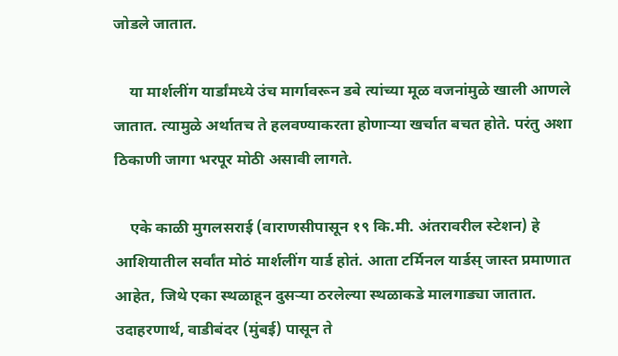जोडले जातात.

    या मार्शलींग यार्डांमध्ये उंच मार्गावरून डबे त्यांच्या मूळ वजनांमुळे खाली आणले जातात. त्यामुळे अर्थातच ते हलवण्याकरता होणाऱ्या खर्चात बचत होते. परंतु अशा ठिकाणी जागा भरपूर मोठी असावी लागते.

    एके काळी मुगलसराई (वाराणसीपासून १९ कि.मी. अंतरावरील स्टेशन) हे आशियातील सर्वांत मोठं मार्शलींग यार्ड होतं. आता टर्मिनल यार्डस् जास्त प्रमाणात आहेत, जिथे एका स्थळाहून दुसऱ्या ठरलेल्या स्थळाकडे मालगाड्या जातात. उदाहरणार्थ, वाडीबंदर (मुंबई) पासून ते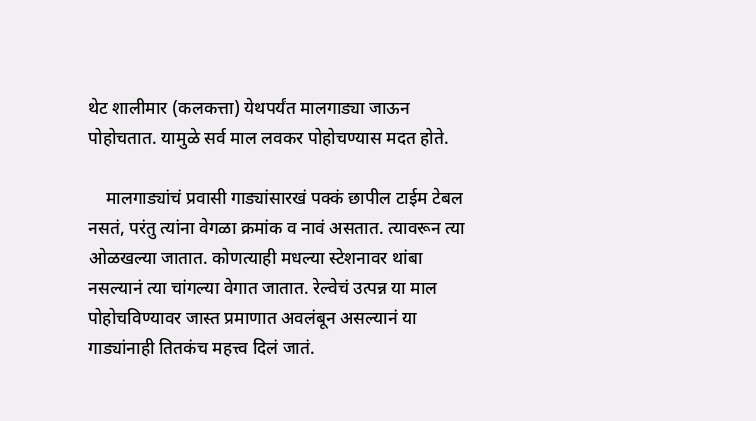थेट शालीमार (कलकत्ता) येथपर्यंत मालगाड्या जाऊन पोहोचतात. यामुळे सर्व माल लवकर पोहोचण्यास मदत होते.

    मालगाड्यांचं प्रवासी गाड्यांसारखं पक्कं छापील टाईम टेबल नसतं, परंतु त्यांना वेगळा क्रमांक व नावं असतात. त्यावरून त्या ओळखल्या जातात. कोणत्याही मधल्या स्टेशनावर थांबा नसल्यानं त्या चांगल्या वेगात जातात. रेल्वेचं उत्पन्न या माल पोहोचविण्यावर जास्त प्रमाणात अवलंबून असल्यानं या गाड्यांनाही तितकंच महत्त्व दिलं जातं.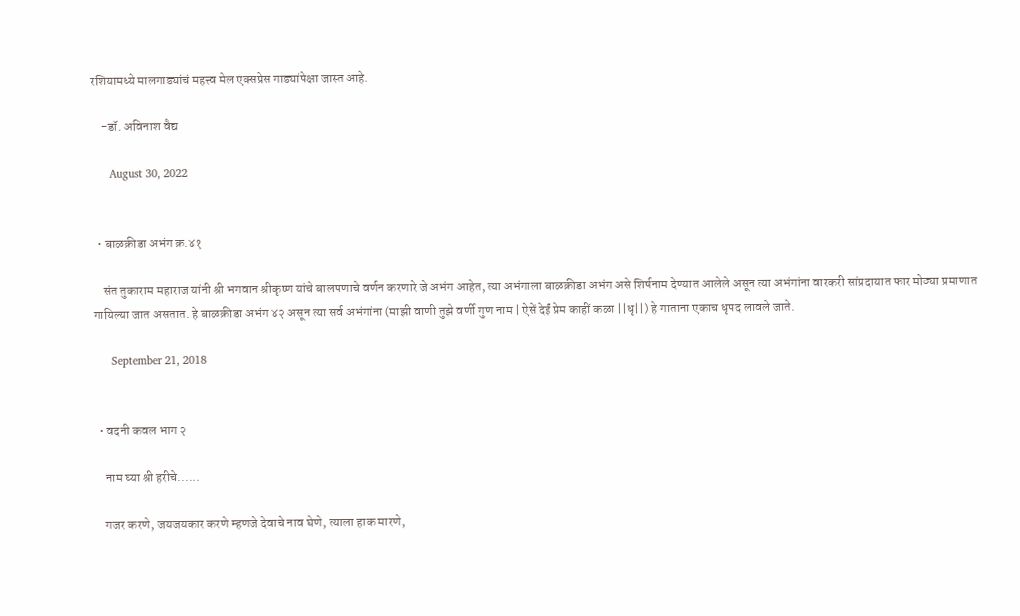रशियामध्ये मालगाड्यांचं महत्त्व मेल एक्सप्रेस गाड्यांपेक्षा जास्त आहे.

    -डॉ. अविनाश वैद्य

      August 30, 2022


  • बाळक्रीडा अभंग क्र.४१

    संत तुकाराम महाराज यांनी श्री भगवान श्रीकृष्ण यांचे बालपणाचे वर्णन करणारे जे अभंग आहेत, त्या अभंगाला बाळक्रीडा अभंग असे शिर्षनाम देण्यात आलेले असून त्या अभंगांना वारकरी सांप्रदायात फार मोठ्या प्रमाणात गायिल्या जात असतात. हे बाळक्रीडा अभंग ४२ असून त्या सर्व अभंगांना (माझी वाणी तुझे वर्णी गुण नाम | ऐसें देईं प्रेम काहीं कळा ||धृ||) हे गाताना एकाच धृपद लावले जाते.

      September 21, 2018


  • वदनी कवल भाग २

    नाम घ्या श्री हरीचे......

    गजर करणे, जयजयकार करणे म्हणजे देवाचे नाव घेणे, त्याला हाक मारणे,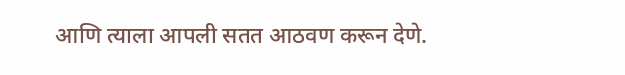आणि त्याला आपली सतत आठवण करून देणे.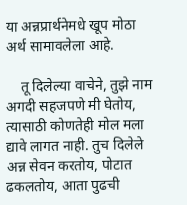या अन्नप्रार्थनेमधे खूप मोठा अर्थ सामावलेला आहे.

    तू दिलेल्या वाचेने, तुझे नाम अगदी सहजपणे मी घेतोय, त्यासाठी कोणतेही मोल मला द्यावे लागत नाही. तुच दिलेले अन्न सेवन करतोय, पोटात ढकलतोय, आता पुढची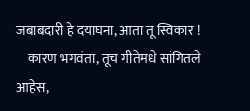जबाबदारी हे दयाघना, आता तू स्विकार !
    कारण भगवंता, तूच गीतेमधे सांगितले आहेस,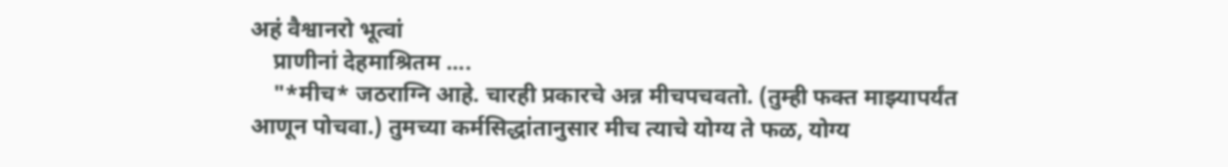अहं वैश्वानरो भूत्वां
    प्राणीनां देहमाश्रितम ....
    "*मीच* जठराग्नि आहे. चारही प्रकारचे अन्न मीचपचवतो. (तुम्ही फक्त माझ्यापर्यंत आणून पोचवा.) तुमच्या कर्मसिद्धांतानुसार मीच त्याचे योग्य ते फळ, योग्य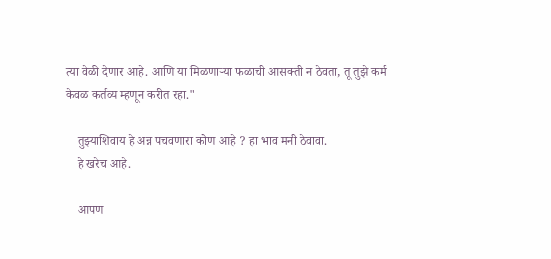त्या वेळी देणार आहे. आणि या मिळणार्‍या फळाची आसक्ती न ठेवता, तू तुझे कर्म केवळ कर्तव्य म्हणून करीत रहा."

    तुझ्याशिवाय हे अन्न पचवणारा कोण आहे ? हा भाव मनी ठेवावा.
    हे खरेच आहे.

    आपण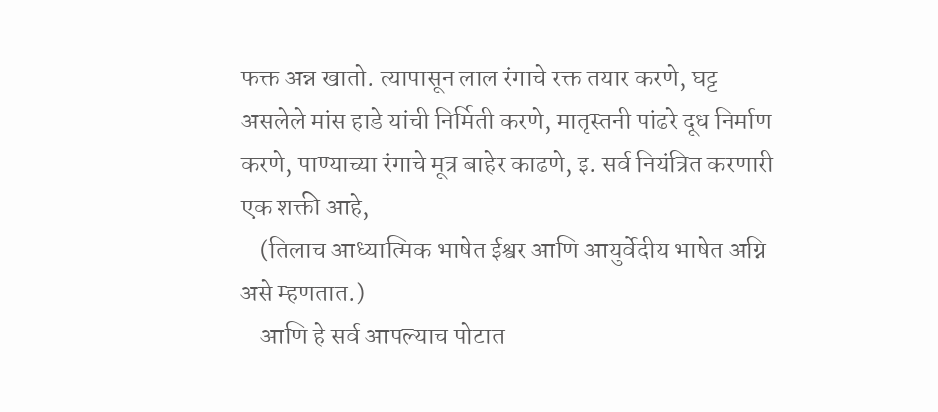फक्त अन्न खातो. त्यापासून लाल रंगाचे रक्त तयार करणे, घट्ट असलेले मांस हाडे यांची निर्मिती करणे, मातृस्तनी पांढरे दूध निर्माण करणे, पाण्याच्या रंगाचे मूत्र बाहेर काढणे, इ. सर्व नियंत्रित करणारी एक शक्ती आहे,
    (तिलाच आध्यात्मिक भाषेत ईश्वर आणि आयुर्वेदीय भाषेत अग्नि असे म्हणतात.)
    आणि हे सर्व आपल्याच पोटात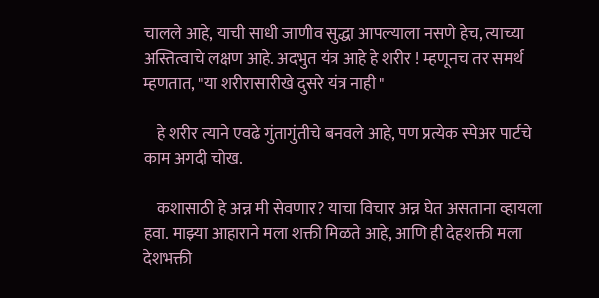चालले आहे, याची साधी जाणीव सुद्धा आपल्याला नसणे हेच, त्याच्या अस्तित्वाचे लक्षण आहे. अदभुत यंत्र आहे हे शरीर ! म्हणूनच तर समर्थ म्हणतात, "या शरीरासारीखे दुसरे यंत्र नाही "

    हे शरीर त्याने एवढे गुंतागुंतीचे बनवले आहे, पण प्रत्येक स्पेअर पार्टचे काम अगदी चोख.

    कशासाठी हे अन्न मी सेवणार? याचा विचार अन्न घेत असताना व्हायला हवा. माझ्या आहाराने मला शक्ती मिळते आहे, आणि ही देहशक्ती मला देशभक्ती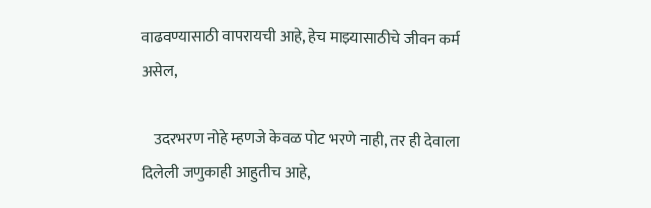वाढवण्यासाठी वापरायची आहे, हेच माझ्यासाठीचे जीवन कर्म असेल,

    उदरभरण नोहे म्हणजे केवळ पोट भरणे नाही, तर ही देवाला दिलेली जणुकाही आहुतीच आहे,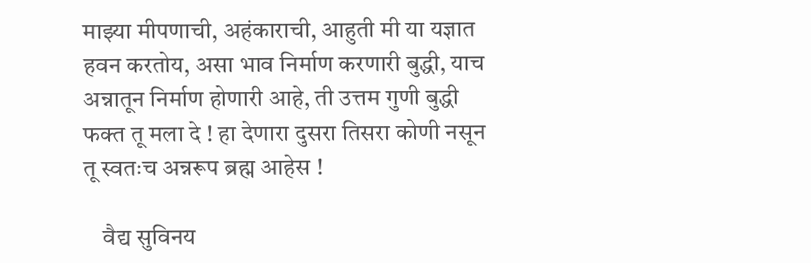माझ्या मीपणाची, अहंकाराची, आहुती मी या यज्ञात हवन करतोय, असा भाव निर्माण करणारी बुद्धी, याच अन्नातून निर्माण होणारी आहे, ती उत्तम गुणी बुद्धी फक्त तू मला दे ! हा देणारा दुसरा तिसरा कोणी नसून तू स्वतःच अन्नरूप ब्रह्म आहेस !

    वैद्य सुविनय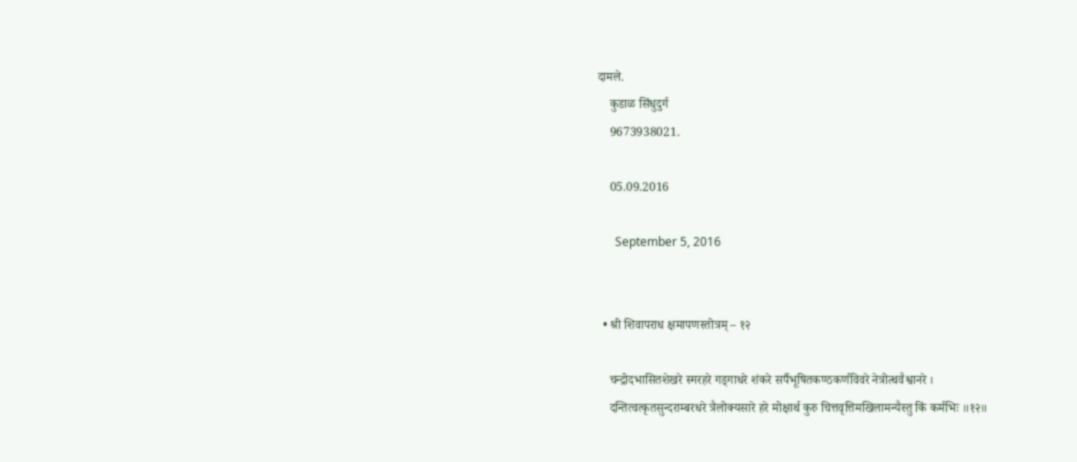दामले.
    कुडाळ सिंधुदुर्ग
    9673938021.

    05.09.2016

      September 5, 2016


  • श्री शिवापराध क्षमापणस्तोत्रम् – १२

    चन्द्रोदभासितशेखरे स्मरहरे गड्गाधरे शंकरे सर्पैभूषितकण्ठकर्णविवरे नेत्रोत्थवैश्वानरे ।
    दन्तित्वत्कृतसुन्दराम्बरधरे त्रैलोक्यसारे हरे मोक्षार्थ कुरु चित्तवृत्तिमखिलामन्यैस्तु किं कर्मभिः ॥१२॥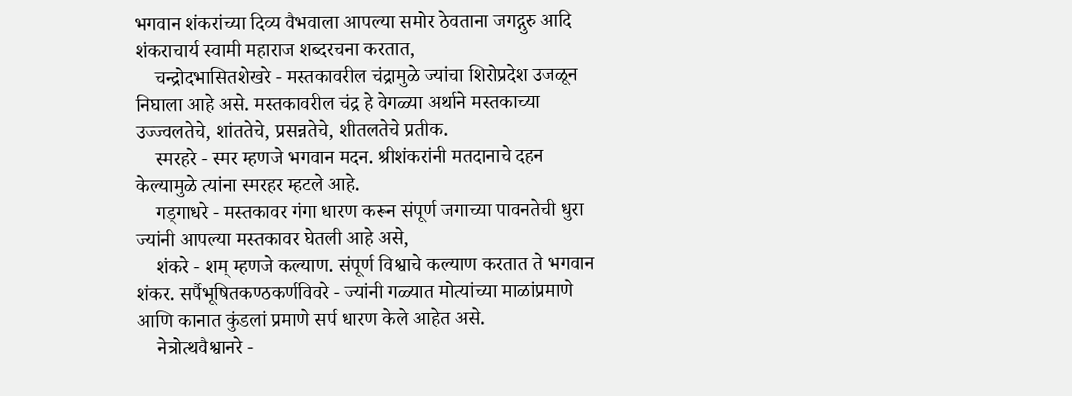भगवान शंकरांच्या दिव्य वैभवाला आपल्या समोर ठेवताना जगद्गुरु आदि शंकराचार्य स्वामी महाराज शब्दरचना करतात,
    चन्द्रोदभासितशेखरे - मस्तकावरील चंद्रामुळे ज्यांचा शिरोप्रदेश उजळून निघाला आहे असे. मस्तकावरील चंद्र हे वेगळ्या अर्थाने मस्तकाच्या उज्ज्वलतेचे, शांततेचे, प्रसन्नतेचे, शीतलतेचे प्रतीक.
    स्मरहरे - स्मर म्हणजे भगवान मदन. श्रीशंकरांनी मतदानाचे दहन केल्यामुळे त्यांना स्मरहर म्हटले आहे.
    गड्गाधरे - मस्तकावर गंगा धारण करून संपूर्ण जगाच्या पावनतेची धुरा ज्यांनी आपल्या मस्तकावर घेतली आहे असे,
    शंकरे - शम् म्हणजे कल्याण. संपूर्ण विश्वाचे कल्याण करतात ते भगवान शंकर. सर्पैभूषितकण्ठकर्णविवरे - ज्यांनी गळ्यात मोत्यांच्या माळांप्रमाणे आणि कानात कुंडलां प्रमाणे सर्प धारण केले आहेत असे.
    नेत्रोत्थवैश्वानरे -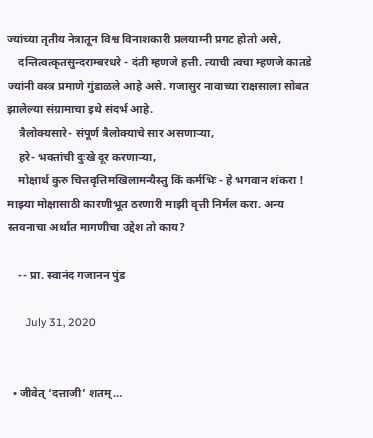ज्यांच्या तृतीय नेत्रातून विश्व विनाशकारी प्रलयाग्नी प्रगट होतो असे,
    दन्तित्वत्कृतसुन्दराम्बरधरे - दंती म्हणजे हत्ती. त्याची त्वचा म्हणजे कातडे ज्यांनी वस्त्र प्रमाणे गुंडाळले आहे असे. गजासुर नावाच्या राक्षसाला सोबत झालेल्या संग्रामाचा इथे संदर्भ आहे.
    त्रैलोक्यसारे- संपूर्ण त्रैलोक्याचे सार असणाऱ्या,
    हरे- भक्तांची दुःखे दूर करणाऱ्या,
    मोक्षार्थ कुरु चित्तवृत्तिमखिलामन्यैस्तु किं कर्मभिः - हे भगवान शंकरा ! माझ्या मोक्षासाठी कारणीभूत ठरणारी माझी वृत्ती निर्मल करा. अन्य स्तवनाचा अर्थात मागणीचा उद्देश तो काय?

    -- प्रा. स्वानंद गजानन पुंड

      July 31, 2020


  • जीवेत् ‘दत्ताजी’ शतम्…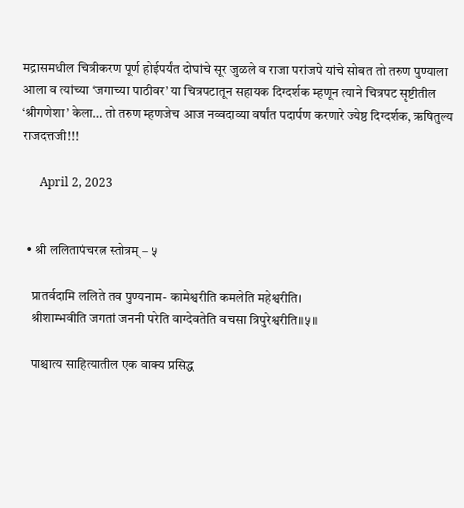मद्रासमधील चित्रीकरण पूर्ण होईपर्यंत दोघांचे सूर जुळले व राजा परांजपे यांचे सोबत तो तरुण पुण्याला आला व त्यांच्या ‘जगाच्या पाठीवर’ या चित्रपटातून सहायक दिग्दर्शक म्हणून त्याने चित्रपट सृष्टीतील ‘श्रीगणेशा’ केला… तो तरुण म्हणजेच आज नव्वदाव्या वर्षांत पदार्पण करणारे ज्येष्ठ दिग्दर्शक, ऋषितुल्य राजदत्तजी!!!

      April 2, 2023


  • श्री ललितापंचरत्न स्तोत्रम् – ५

    प्रातर्वदामि ललिते तव पुण्यनाम- कामेश्वरीति कमलेति महेश्वरीति।
    श्रीशाम्भवीति जगतां जननी परेति वाग्देवतेति वचसा त्रिपुरेश्वरीति॥५॥

    पाश्चात्य साहित्यातील एक वाक्य प्रसिद्ध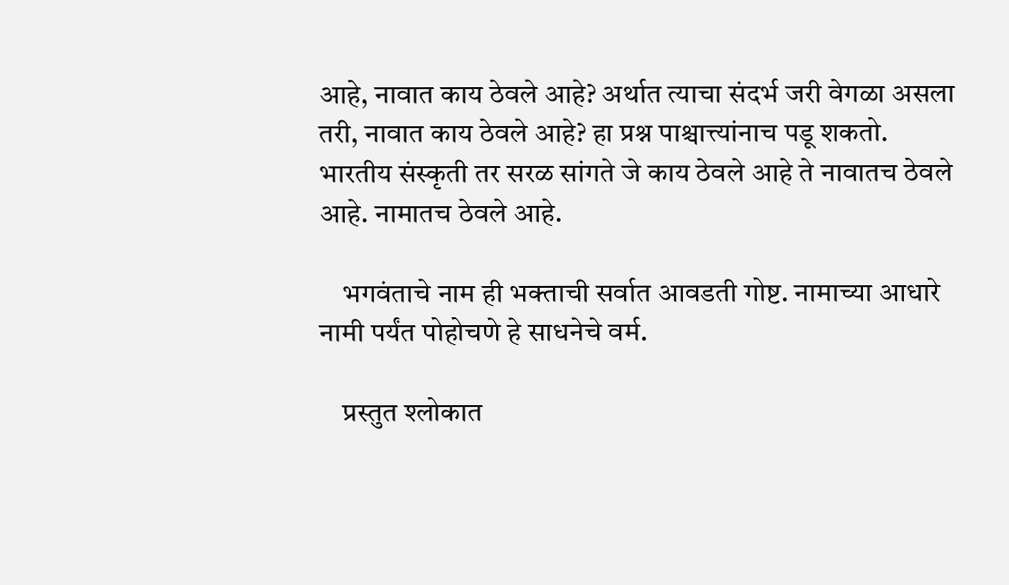आहे, नावात काय ठेवले आहे? अर्थात त्याचा संदर्भ जरी वेगळा असला तरी, नावात काय ठेवले आहे? हा प्रश्न पाश्चात्त्यांनाच पडू शकतो. भारतीय संस्कृती तर सरळ सांगते जे काय ठेवले आहे ते नावातच ठेवले आहे. नामातच ठेवले आहे.

    भगवंताचे नाम ही भक्ताची सर्वात आवडती गोष्ट. नामाच्या आधारे नामी पर्यंत पोहोचणे हे साधनेचे वर्म.

    प्रस्तुत श्लोकात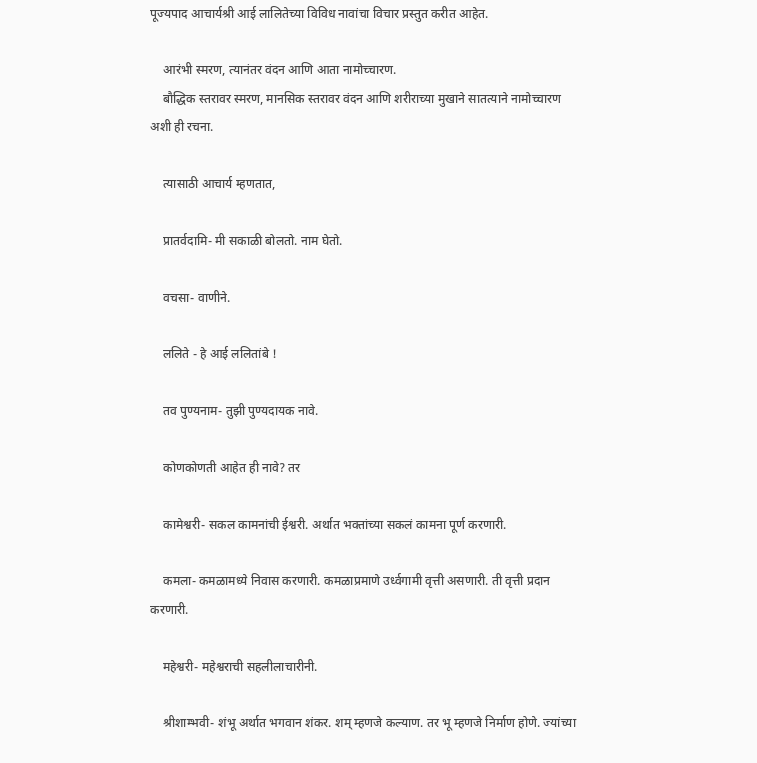पूज्यपाद आचार्यश्री आई लालितेच्या विविध नावांचा विचार प्रस्तुत करीत आहेत.

    आरंभी स्मरण, त्यानंतर वंदन आणि आता नामोच्चारण.
    बौद्धिक स्तरावर स्मरण, मानसिक स्तरावर वंदन आणि शरीराच्या मुखाने सातत्याने नामोच्चारण अशी ही रचना.

    त्यासाठी आचार्य म्हणतात,

    प्रातर्वदामि- मी सकाळी बोलतो. नाम घेतो.

    वचसा- वाणीने.

    ललिते - हे आई ललितांबे !

    तव पुण्यनाम- तुझी पुण्यदायक नावे.

    कोणकोणती आहेत ही नावे? तर

    कामेश्वरी- सकल कामनांची ईश्वरी. अर्थात भक्तांच्या सकलं कामना पूर्ण करणारी.

    कमला- कमळामध्ये निवास करणारी. कमळाप्रमाणे उर्ध्वगामी वृत्ती असणारी. ती वृत्ती प्रदान करणारी.

    महेश्वरी- महेश्वराची सहलीलाचारीनी.

    श्रीशाम्भवी- शंभू अर्थात भगवान शंकर. शम् म्हणजे कल्याण. तर भू म्हणजे निर्माण होणे. ज्यांच्या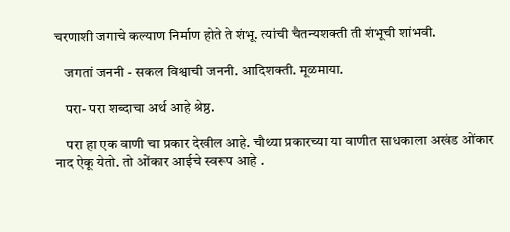चरणाशी जगाचे कल्याण निर्माण होते ते शंभू. त्यांची चैतन्यशक्ती ती शंभूची शांभवी.

    जगतां जननी - सकल विश्वाची जननी. आदिशक्ती. मूळमाया.

    परा- परा शब्दाचा अर्थ आहे श्रेष्ठ.

    परा हा एक वाणी चा प्रकार देखील आहे. चौथ्या प्रकारच्या या वाणीत साधकाला अखंड ओंकार नाद ऐकू येतो. तो ओंकार आईचे स्वरूप आहे .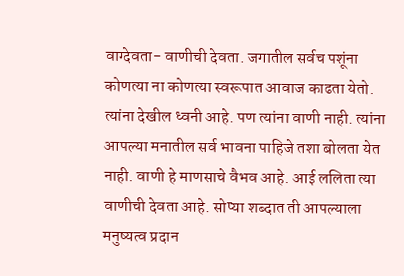वाग्देवता- वाणीची देवता. जगातील सर्वच पशूंना कोणत्या ना कोणत्या स्वरूपात आवाज काढता येतो. त्यांना देखील ध्वनी आहे. पण त्यांना वाणी नाही. त्यांना आपल्या मनातील सर्व भावना पाहिजे तशा बोलता येत नाही. वाणी हे माणसाचे वैभव आहे. आई ललिता त्या वाणीची देवता आहे. सोप्या शब्दात ती आपल्याला मनुष्यत्व प्रदान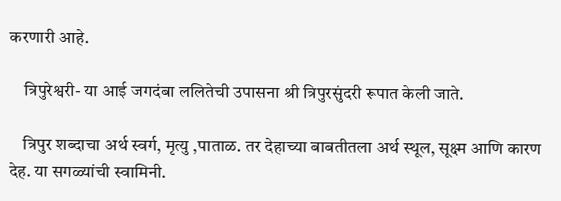करणारी आहे.

    त्रिपुरेश्वरी- या आई जगदंबा ललितेची उपासना श्री त्रिपुरसुंदरी रूपात केली जाते.

    त्रिपुर शब्दाचा अर्थ स्वर्ग, मृत्यु ,पाताळ. तर देहाच्या बाबतीतला अर्थ स्थूल, सूक्ष्म आणि कारण देह. या सगळ्यांची स्वामिनी.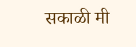सकाळी मी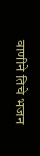वाणीने तिचे भजन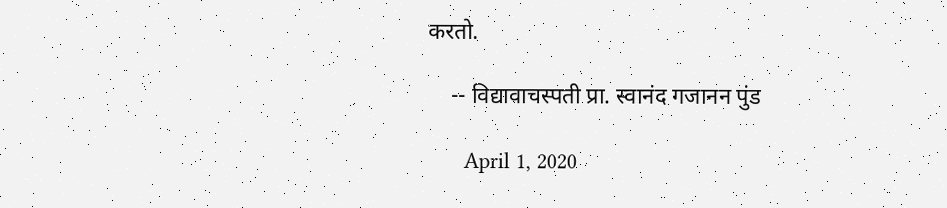करतो.

    -- विद्यावाचस्पती प्रा. स्वानंद गजानन पुंड

      April 1, 2020